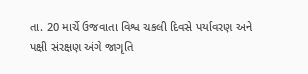તા. 20 માર્ચે ઉજવાતા વિશ્વ ચકલી દિવસે પર્યાવરણ અને પક્ષી સંરક્ષણ અંગે જાગૃતિ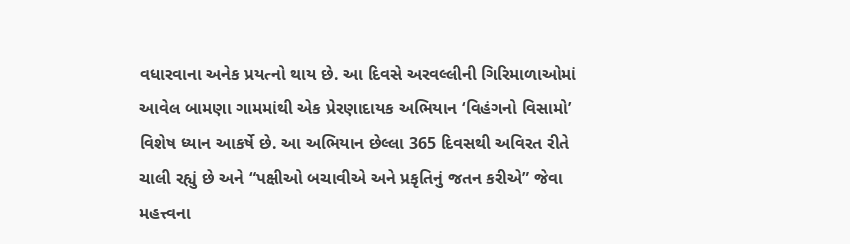વધારવાના અનેક પ્રયત્નો થાય છે. આ દિવસે અરવલ્લીની ગિરિમાળાઓમાં આવેલ બામણા ગામમાંથી એક પ્રેરણાદાયક અભિયાન ‘વિહંગનો વિસામો’ વિશેષ ધ્યાન આકર્ષે છે. આ અભિયાન છેલ્લા 365 દિવસથી અવિરત રીતે ચાલી રહ્યું છે અને “પક્ષીઓ બચાવીએ અને પ્રકૃતિનું જતન કરીએ” જેવા મહત્ત્વના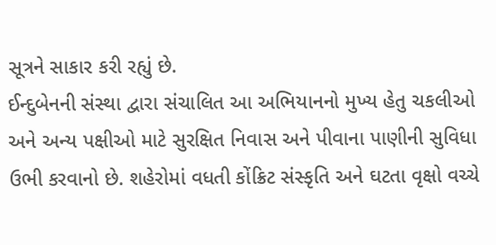સૂત્રને સાકાર કરી રહ્યું છે.
ઈન્દુબેનની સંસ્થા દ્વારા સંચાલિત આ અભિયાનનો મુખ્ય હેતુ ચકલીઓ અને અન્ય પક્ષીઓ માટે સુરક્ષિત નિવાસ અને પીવાના પાણીની સુવિધા ઉભી કરવાનો છે. શહેરોમાં વધતી કોંક્રિટ સંસ્કૃતિ અને ઘટતા વૃક્ષો વચ્ચે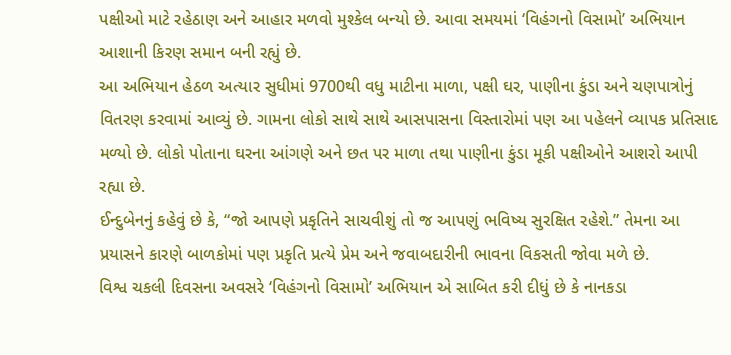પક્ષીઓ માટે રહેઠાણ અને આહાર મળવો મુશ્કેલ બન્યો છે. આવા સમયમાં ‘વિહંગનો વિસામો’ અભિયાન આશાની કિરણ સમાન બની રહ્યું છે.
આ અભિયાન હેઠળ અત્યાર સુધીમાં 9700થી વધુ માટીના માળા, પક્ષી ઘર, પાણીના કુંડા અને ચણપાત્રોનું વિતરણ કરવામાં આવ્યું છે. ગામના લોકો સાથે સાથે આસપાસના વિસ્તારોમાં પણ આ પહેલને વ્યાપક પ્રતિસાદ મળ્યો છે. લોકો પોતાના ઘરના આંગણે અને છત પર માળા તથા પાણીના કુંડા મૂકી પક્ષીઓને આશરો આપી રહ્યા છે.
ઈન્દુબેનનું કહેવું છે કે, “જો આપણે પ્રકૃતિને સાચવીશું તો જ આપણું ભવિષ્ય સુરક્ષિત રહેશે.” તેમના આ પ્રયાસને કારણે બાળકોમાં પણ પ્રકૃતિ પ્રત્યે પ્રેમ અને જવાબદારીની ભાવના વિકસતી જોવા મળે છે.
વિશ્વ ચકલી દિવસના અવસરે ‘વિહંગનો વિસામો’ અભિયાન એ સાબિત કરી દીધું છે કે નાનકડા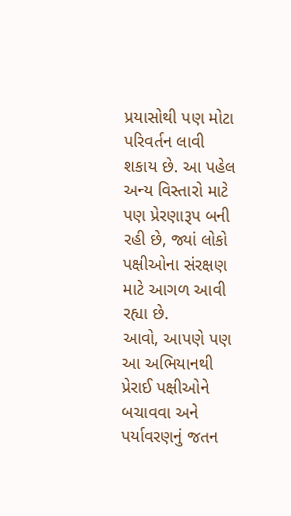પ્રયાસોથી પણ મોટા પરિવર્તન લાવી શકાય છે. આ પહેલ અન્ય વિસ્તારો માટે પણ પ્રેરણારૂપ બની રહી છે, જ્યાં લોકો પક્ષીઓના સંરક્ષણ માટે આગળ આવી રહ્યા છે.
આવો, આપણે પણ આ અભિયાનથી પ્રેરાઈ પક્ષીઓને બચાવવા અને પર્યાવરણનું જતન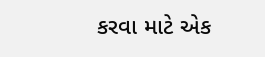કરવા માટે એક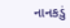નાનકડું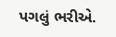પગલું ભરીએ.